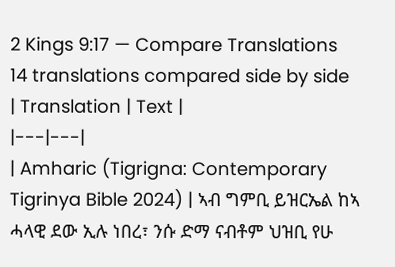2 Kings 9:17 — Compare Translations
14 translations compared side by side
| Translation | Text |
|---|---|
| Amharic (Tigrigna: Contemporary Tigrinya Bible 2024) | ኣብ ግምቢ ይዝርኤል ከኣ ሓላዊ ደው ኢሉ ነበረ፣ ንሱ ድማ ናብቶም ህዝቢ የሁ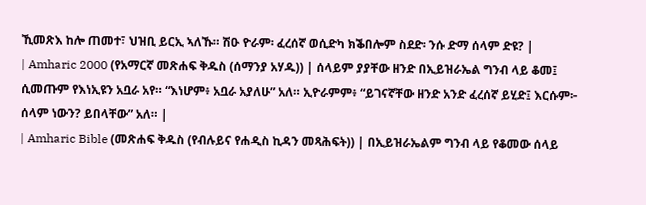ኺመጽእ ከሎ ጠመተ፣ ህዝቢ ይርኢ ኣለኹ። ሽዑ ዮራም፡ ፈረሰኛ ወሲድካ ክቕበሎም ስደድ፡ ንሱ ድማ ሰላም ድዩ? |
| Amharic 2000 (የአማርኛ መጽሐፍ ቅዱስ (ሰማንያ አሃዱ)) | ሰላይም ያያቸው ዘንድ በኢይዝራኤል ግንብ ላይ ቆመ፤ ሲመጡም የእነኢዩን አቧራ አየ። “እነሆም፥ አቧራ አያለሁ” አለ። ኢዮራምም፥ “ይገናኛቸው ዘንድ አንድ ፈረሰኛ ይሂድ፤ እርሱም፦ ሰላም ነውን? ይበላቸው” አለ። |
| Amharic Bible (መጽሐፍ ቅዱስ (የብሉይና የሐዲስ ኪዳን መጻሕፍት)) | በኢይዝራኤልም ግንብ ላይ የቆመው ሰላይ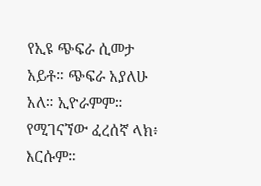የኢዩ ጭፍራ ሲመታ አይቶ። ጭፍራ አያለሁ አለ። ኢዮራምም። የሚገናኘው ፈረሰኛ ላክ፥ እርሱም።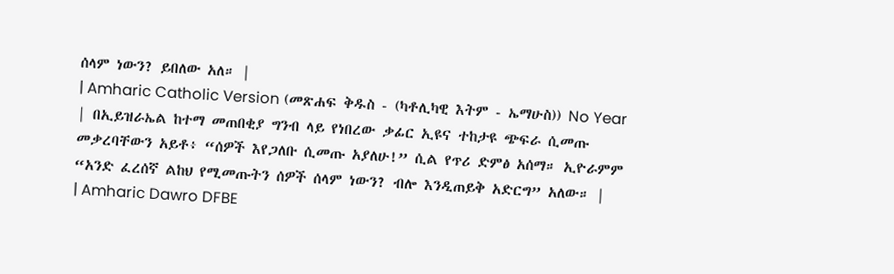ሰላም ነውን? ይበለው አለ። |
| Amharic Catholic Version (መጽሐፍ ቅዱስ - (ካቶሊካዊ እትም - ኤማሁስ)) No Year | በኢይዝራኤል ከተማ መጠበቂያ ግንብ ላይ የነበረው ቃፊር ኢዩና ተከታዩ ጭፍራ ሲመጡ መቃረባቸውን አይቶ፥ “ሰዎች እየጋለቡ ሲመጡ አያለሁ!” ሲል የጥሪ ድምፅ አሰማ። ኢዮራምም “አንድ ፈረሰኛ ልከህ የሚመጡትን ሰዎች ሰላም ነውን? ብሎ እንዲጠይቅ አድርግ” አለው። |
| Amharic Dawro DFBE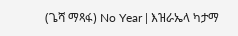(ጌሻ ማጻፋ) No Year | እዝራኤላ ካታማ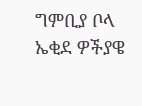ግምቢያ ቦላ ኤቂደ ዎችያዌ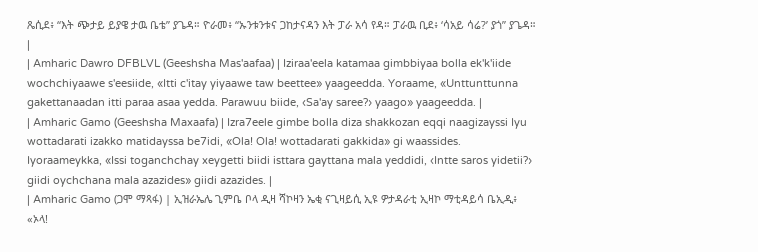ጼሲደ፥ “እት ጭታይ ይያዌ ታዉ ቤቴ” ያጌዳ። ዮራመ፥ “ኡንቱንቱና ጋከታናዳን እት ፓራ አሳ የዳ። ፓራዉ ቢደ፥ ‘ሳአይ ሳሬ?’ ያጎ” ያጌዳ። |
| Amharic Dawro DFBLVL (Geeshsha Mas'aafaa) | Iziraa'eela katamaa gimbbiyaa bolla ek'k'iide wochchiyaawe s'eesiide, «Itti c'itay yiyaawe taw beettee» yaageedda. Yoraame, «Unttunttunna gakettanaadan itti paraa asaa yedda. Parawuu biide, ‹Sa'ay saree?› yaago» yaageedda. |
| Amharic Gamo (Geeshsha Maxaafa) | Izra7eele gimbe bolla diza shakkozan eqqi naagizayssi Iyu wottadarati izakko matidayssa be7idi, «Ola! Ola! wottadarati gakkida» gi waassides. Iyoraameykka, «Issi toganchchay xeygetti biidi isttara gayttana mala yeddidi, ‹Intte saros yidetii?› giidi oychchana mala azazides» giidi azazides. |
| Amharic Gamo (ጋሞ ማጻፋ) | ኢዝራኤሌ ጊምቤ ቦላ ዲዛ ሻኮዛን ኤቂ ናጊዛይሲ ኢዩ ዎታዳራቲ ኢዛኮ ማቲዳይሳ ቤኢዲ፥ «ኦላ!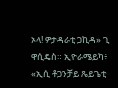ኦላ! ዎታዳራቲ ጋኪዳ» ጊ ዋሲዴስ። ኢዮራሜይካ፥ «ኢሲ ቶጋንቻይ ጼይጌቲ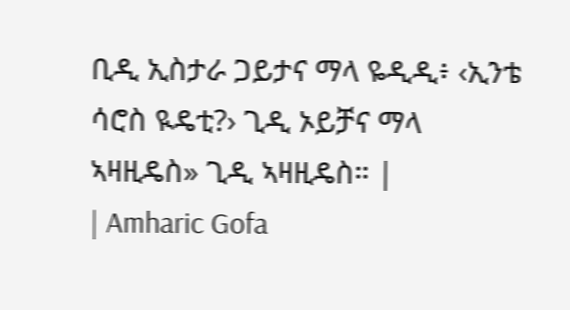ቢዲ ኢስታራ ጋይታና ማላ ዬዲዲ፥ ‹ኢንቴ ሳሮስ ዪዴቲ?› ጊዲ ኦይቻና ማላ ኣዛዚዴስ» ጊዲ ኣዛዚዴስ። |
| Amharic Gofa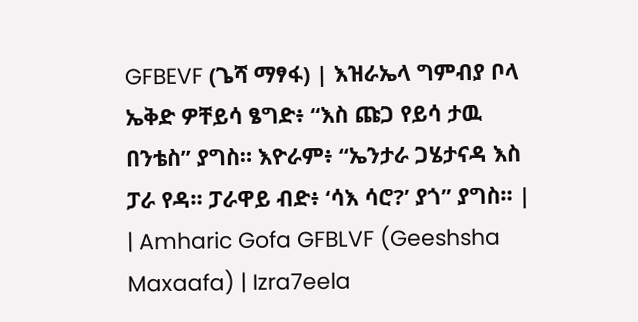GFBEVF (ጌሻ ማፃፋ) | እዝራኤላ ግምብያ ቦላ ኤቅድ ዎቸይሳ ፄግድ፥ “እስ ጩጋ የይሳ ታዉ በንቴስ” ያግስ። እዮራም፥ “ኤንታራ ጋሄታናዳ እስ ፓራ የዳ። ፓራዋይ ብድ፥ ‘ሳእ ሳሮ?’ ያጎ” ያግስ። |
| Amharic Gofa GFBLVF (Geeshsha Maxaafa) | Izra7eela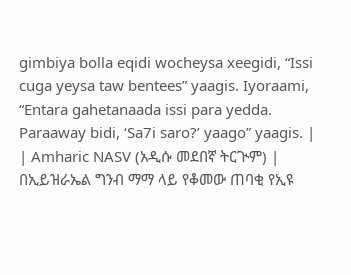gimbiya bolla eqidi wocheysa xeegidi, “Issi cuga yeysa taw bentees” yaagis. Iyoraami, “Entara gahetanaada issi para yedda. Paraaway bidi, ‘Sa7i saro?’ yaago” yaagis. |
| Amharic NASV (አዲሱ መደበኛ ትርጒም) | በኢይዝራኤል ግንብ ማማ ላይ የቆመው ጠባቂ የኢዩ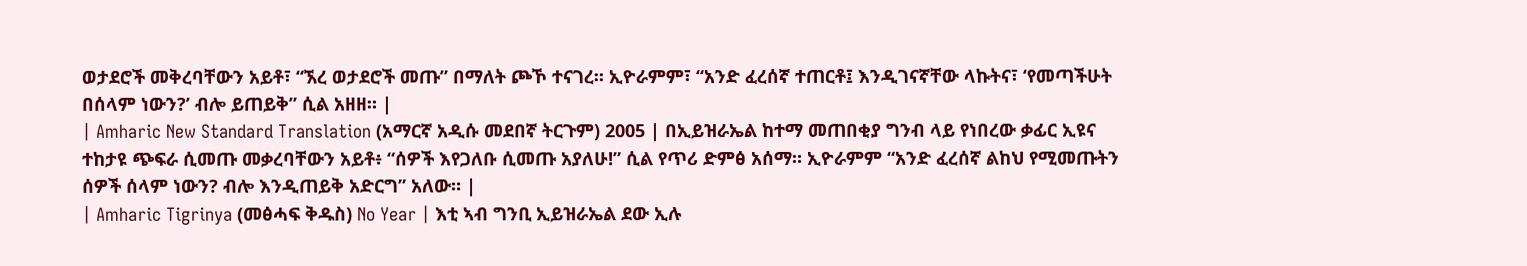ወታደሮች መቅረባቸውን አይቶ፣ “ኧረ ወታደሮች መጡ” በማለት ጮኾ ተናገረ። ኢዮራምም፣ “አንድ ፈረሰኛ ተጠርቶ፤ እንዲገናኛቸው ላኩትና፣ ‘የመጣችሁት በሰላም ነውን?’ ብሎ ይጠይቅ” ሲል አዘዘ። |
| Amharic New Standard Translation (አማርኛ አዲሱ መደበኛ ትርጉም) 2005 | በኢይዝራኤል ከተማ መጠበቂያ ግንብ ላይ የነበረው ቃፊር ኢዩና ተከታዩ ጭፍራ ሲመጡ መቃረባቸውን አይቶ፥ “ሰዎች እየጋለቡ ሲመጡ አያለሁ!” ሲል የጥሪ ድምፅ አሰማ። ኢዮራምም “አንድ ፈረሰኛ ልከህ የሚመጡትን ሰዎች ሰላም ነውን? ብሎ እንዲጠይቅ አድርግ” አለው። |
| Amharic Tigrinya (መፅሓፍ ቅዱስ) No Year | እቲ ኣብ ግንቢ ኢይዝራኤል ደው ኢሉ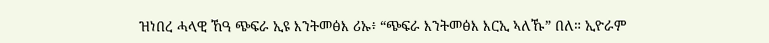ዝነበረ ሓላዊ ኸዓ ጭፍራ ኢዩ እንትመፅእ ሪኡ፥ “ጭፍራ እንትመፅእ እርኢ ኣለኹ” በለ። ኢዮራም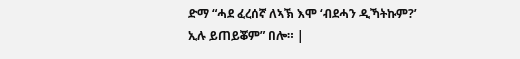ድማ “ሓደ ፈረሰኛ ለኣኽ እሞ ‘ብደሓን ዲኻትኩም?’ ኢሉ ይጠይቖም” በሎ። |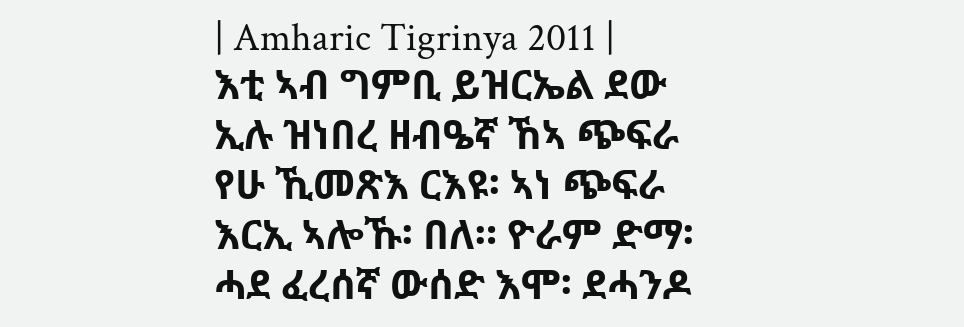| Amharic Tigrinya 2011 | እቲ ኣብ ግምቢ ይዝርኤል ደው ኢሉ ዝነበረ ዘብዔኛ ኸኣ ጭፍራ የሁ ኺመጽእ ርእዩ፡ ኣነ ጭፍራ እርኢ ኣሎኹ፡ በለ። ዮራም ድማ፡ ሓደ ፈረሰኛ ውሰድ እሞ፡ ደሓንዶ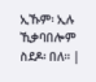ኢኹም፡ ኢሉ ኺቃባበሎም ስደዶ፡ በለ። |